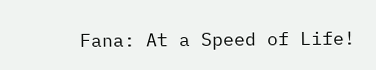Fana: At a Speed of Life!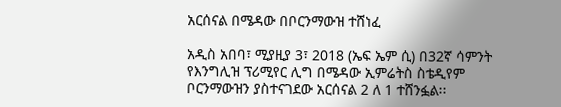አርሰናል በሜዳው በቦርንማውዝ ተሸነፈ

አዲስ አበባ፣ ሚያዚያ 3፣ 2018 (ኤፍ ኤም ሲ) በ32ኛ ሳምንት የእንግሊዝ ፕሪሚየር ሊግ በሜዳው ኢምሬትስ ስቴዲየም ቦርንማውዝን ያስተናገደው አርሰናል 2 ለ 1 ተሸንፏል፡፡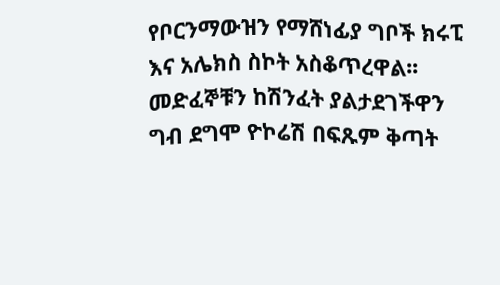የቦርንማውዝን የማሸነፊያ ግቦች ክሩፒ እና አሌክስ ስኮት አስቆጥረዋል፡፡
መድፈኞቹን ከሽንፈት ያልታደገችዋን ግብ ደግሞ ዮኮሬሽ በፍጹም ቅጣት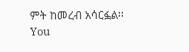ምት ከመረብ አሳርፏል፡፡
You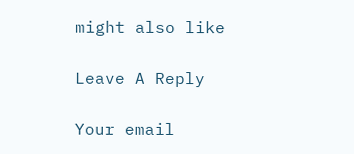might also like

Leave A Reply

Your email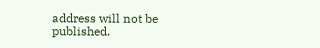address will not be published.